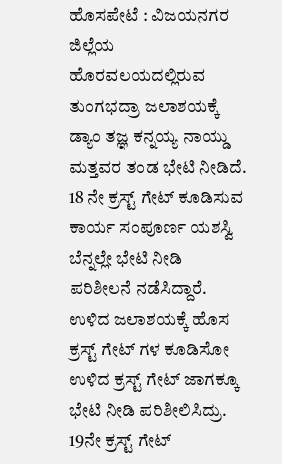ಹೊಸಪೇಟೆ : ವಿಜಯನಗರ ಜಿಲ್ಲೆಯ ಹೊರವಲಯದಲ್ಲಿರುವ ತುಂಗಭದ್ರಾ ಜಲಾಶಯಕ್ಕೆ ಡ್ಯಾಂ ತಜ್ಞ ಕನ್ನಯ್ಯ ನಾಯ್ಡು ಮತ್ತವರ ತಂಡ ಭೇಟಿ ನೀಡಿದೆ. 18 ನೇ ಕ್ರಸ್ಟ್ ಗೇಟ್ ಕೂಡಿಸುವ ಕಾರ್ಯ ಸಂಪೂರ್ಣ ಯಶಸ್ವಿ ಬೆನ್ನಲ್ಲೇ ಭೇಟಿ ನೀಡಿ ಪರಿಶೀಲನೆ ನಡೆಸಿದ್ದಾರೆ.
ಉಳಿದ ಜಲಾಶಯಕ್ಕೆ ಹೊಸ ಕ್ರಸ್ಟ್ ಗೇಟ್ ಗಳ ಕೂಡಿಸೋ ಉಳಿದ ಕ್ರಸ್ಟ್ ಗೇಟ್ ಜಾಗಕ್ಕೂ ಭೇಟಿ ನೀಡಿ ಪರಿಶೀಲಿಸಿದ್ರು. 19ನೇ ಕ್ರಸ್ಟ್ ಗೇಟ್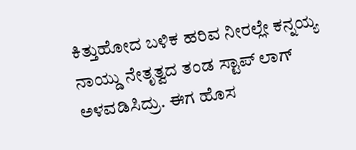ಕಿತ್ತುಹೋದ ಬಳಿಕ ಹರಿವ ನೀರಲ್ಲೇ ಕನ್ನಯ್ಯ ನಾಯ್ಡು ನೇತೃತ್ವದ ತಂಡ ಸ್ಟಾಪ್ ಲಾಗ್ ಅಳವಡಿಸಿದ್ರು. ಈಗ ಹೊಸ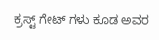ಕ್ರಸ್ಟ್ ಗೇಟ್ ಗಳು ಕೂಡ ಅವರ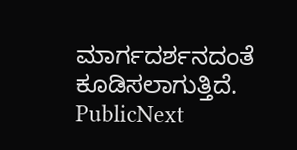ಮಾರ್ಗದರ್ಶನದಂತೆ ಕೂಡಿಸಲಾಗುತ್ತಿದೆ.
PublicNext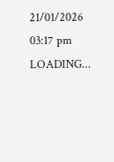21/01/2026 03:17 pm
LOADING...